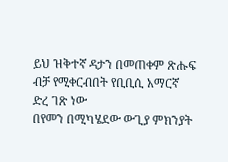ይህ ዝቅተኛ ዳታን በመጠቀም ጽሑፍ ብቻ የሚቀርብበት የቢቢሲ አማርኛ ድረ ገጽ ነው
በየመን በሚካሄደው ውጊያ ምክንያት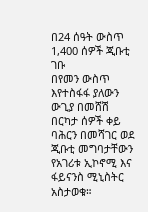በ24 ሰዓት ውስጥ 1,400 ሰዎች ጂቡቲ ገቡ
በየመን ውስጥ እየተስፋፋ ያለውን ውጊያ በመሸሽ በርካታ ሰዎች ቀይ ባሕርን በመሻገር ወደ ጂቡቲ መግባታቸውን የአገሪቱ ኢኮኖሚ እና ፋይናንስ ሚኒስትር አስታወቁ።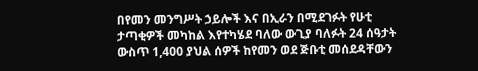በየመን መንግሥት ኃይሎች እና በኢራን በሚደገፉት የሁቲ ታጣቂዎች መካከል እየተካሄደ ባለው ውጊያ ባለፉት 24 ሰዓታት ውስጥ 1,400 ያህል ሰዎች ከየመን ወደ ጅቡቲ መሰደዳቸውን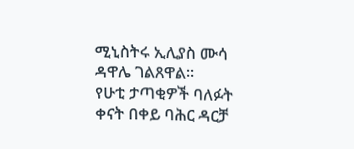ሚኒስትሩ ኢሊያስ ሙሳ ዳዋሌ ገልጸዋል።
የሁቲ ታጣቂዎች ባለፉት ቀናት በቀይ ባሕር ዳርቻ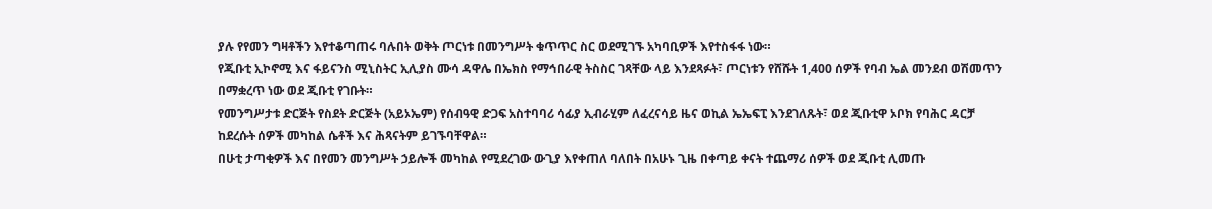ያሉ የየመን ግዛቶችን እየተቆጣጠሩ ባሉበት ወቅት ጦርነቱ በመንግሥት ቁጥጥር ስር ወደሚገኙ አካባቢዎች እየተስፋፋ ነው።
የጂቡቲ ኢኮኖሚ እና ፋይናንስ ሚኒስትር ኢሊያስ ሙሳ ዳዋሌ በኤክስ የማኅበራዊ ትስስር ገጻቸው ላይ እንደጻፉት፣ ጦርነቱን የሸሹት 1,400 ሰዎች የባብ ኤል መንደብ ወሽመጥን በማቋረጥ ነው ወደ ጂቡቲ የገቡት።
የመንግሥታቱ ድርጅት የስደት ድርጅት (አይኦኤም) የሰብዓዊ ድጋፍ አስተባባሪ ሳፊያ ኢብራሂም ለፈረናሳይ ዜና ወኪል ኤኤፍፒ እንደገለጹት፣ ወደ ጂቡቲዋ ኦቦክ የባሕር ዳርቻ ከደረሱት ሰዎች መካከል ሴቶች እና ሕጻናትም ይገኙባቸዋል።
በሁቲ ታጣቂዎች እና በየመን መንግሥት ኃይሎች መካከል የሚደረገው ውጊያ እየቀጠለ ባለበት በአሁኑ ጊዜ በቀጣይ ቀናት ተጨማሪ ሰዎች ወደ ጂቡቲ ሊመጡ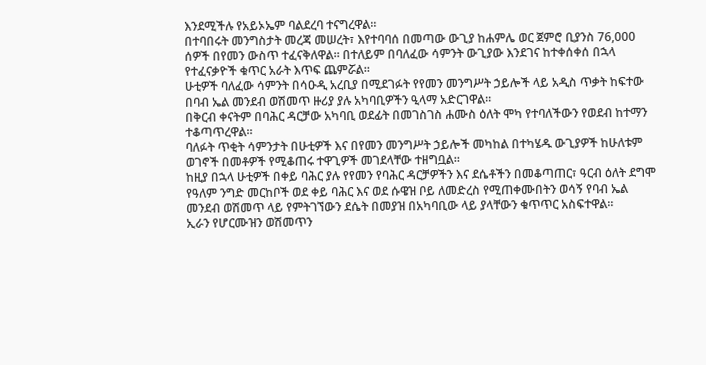እንደሚችሉ የአይኦኤም ባልደረባ ተናግረዋል።
በተባበሩት መንግስታት መረጃ መሠረት፣ እየተባባሰ በመጣው ውጊያ ከሐምሌ ወር ጀምሮ ቢያንስ 76,000 ሰዎች በየመን ውስጥ ተፈናቅለዋል። በተለይም በባለፈው ሳምንት ውጊያው እንደገና ከተቀሰቀሰ በኋላ የተፈናቃዮች ቁጥር አራት እጥፍ ጨምሯል።
ሁቲዎች ባለፈው ሳምንት በሳዑዲ አረቢያ በሚደገፉት የየመን መንግሥት ኃይሎች ላይ አዲስ ጥቃት ከፍተው በባብ ኤል መንደብ ወሽመጥ ዙሪያ ያሉ አካባቢዎችን ዒላማ አድርገዋል።
በቅርብ ቀናትም በባሕር ዳርቻው አካባቢ ወደፊት በመገስገስ ሐሙስ ዕለት ሞካ የተባለችውን የወደብ ከተማን ተቆጣጥረዋል።
ባለፉት ጥቂት ሳምንታት በሁቲዎች እና በየመን መንግሥት ኃይሎች መካከል በተካሄዱ ውጊያዎች ከሁለቱም ወገኖች በመቶዎች የሚቆጠሩ ተዋጊዎች መገደላቸው ተዘግቧል።
ከዚያ በኋላ ሁቲዎች በቀይ ባሕር ያሉ የየመን የባሕር ዳርቻዎችን እና ደሴቶችን በመቆጣጠር፣ ዓርብ ዕለት ደግሞ የዓለም ንግድ መርከቦች ወደ ቀይ ባሕር እና ወደ ሱዌዝ ቦይ ለመድረስ የሚጠቀሙበትን ወሳኝ የባብ ኤል መንደብ ወሽመጥ ላይ የምትገኘውን ደሴት በመያዝ በአካባቢው ላይ ያላቸውን ቁጥጥር አስፍተዋል።
ኢራን የሆርሙዝን ወሽመጥን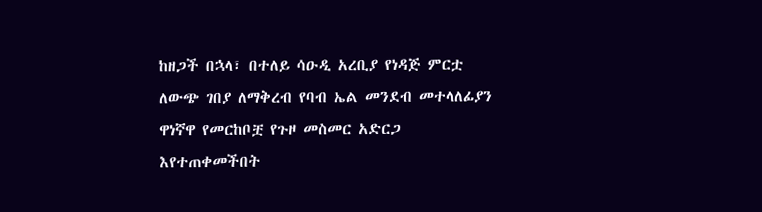ከዘጋች በኋላ፣ በተለይ ሳዑዲ አረቢያ የነዳጅ ምርቷ ለውጭ ገበያ ለማቅረብ የባብ ኤል መንደብ መተላለፊያን ዋነኛዋ የመርከቦቿ የጉዞ መስመር አድርጋ እየተጠቀመችበት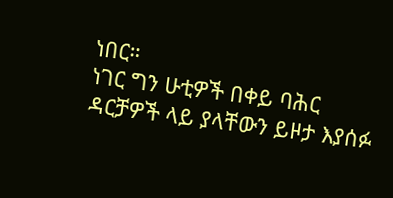ነበር።
ነገር ግን ሁቲዎች በቀይ ባሕር ዳርቻዎች ላይ ያላቸውን ይዞታ እያሰፉ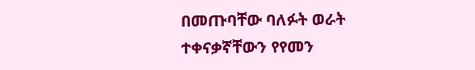በመጡባቸው ባለፉት ወራት ተቀናቃኛቸውን የየመን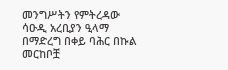መንግሥትን የምትረዳው ሳዑዲ አረቢያን ዒላማ በማድረግ በቀይ ባሕር በኩል መርከቦቿ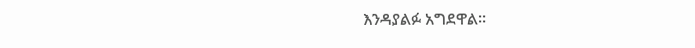እንዳያልፉ አግደዋል።